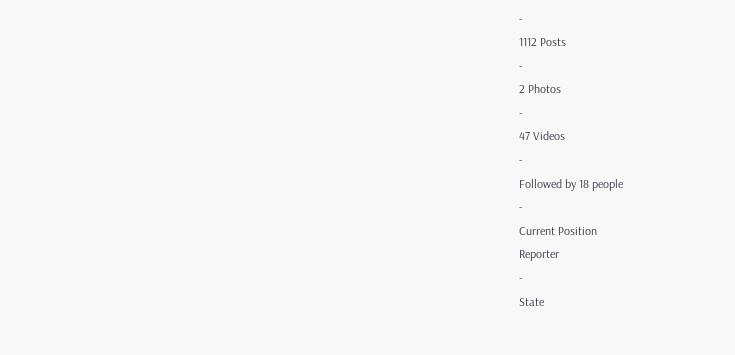-
1112 Posts
-
2 Photos
-
47 Videos
-
Followed by 18 people
-
Current Position
Reporter
-
State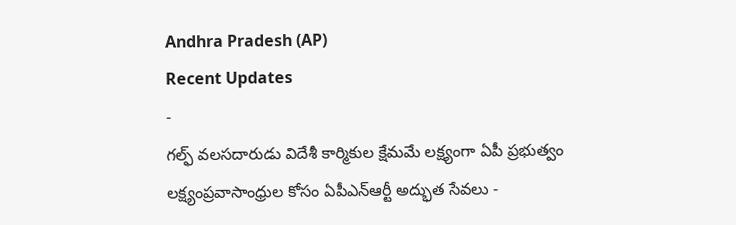Andhra Pradesh (AP)
Recent Updates
-
గల్ఫ్ వలసదారుడు విదేశీ కార్మికుల క్షేమమే లక్ష్యంగా ఏపీ ప్రభుత్వం లక్ష్యంప్రవాసాంధ్రుల కోసం ఏపీఎన్ఆర్టీ అద్భుత సేవలు -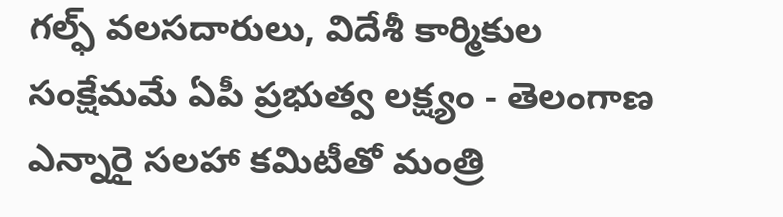గల్ఫ్ వలసదారులు, విదేశీ కార్మికుల సంక్షేమమే ఏపీ ప్రభుత్వ లక్ష్యం - తెలంగాణ ఎన్నారై సలహా కమిటీతో మంత్రి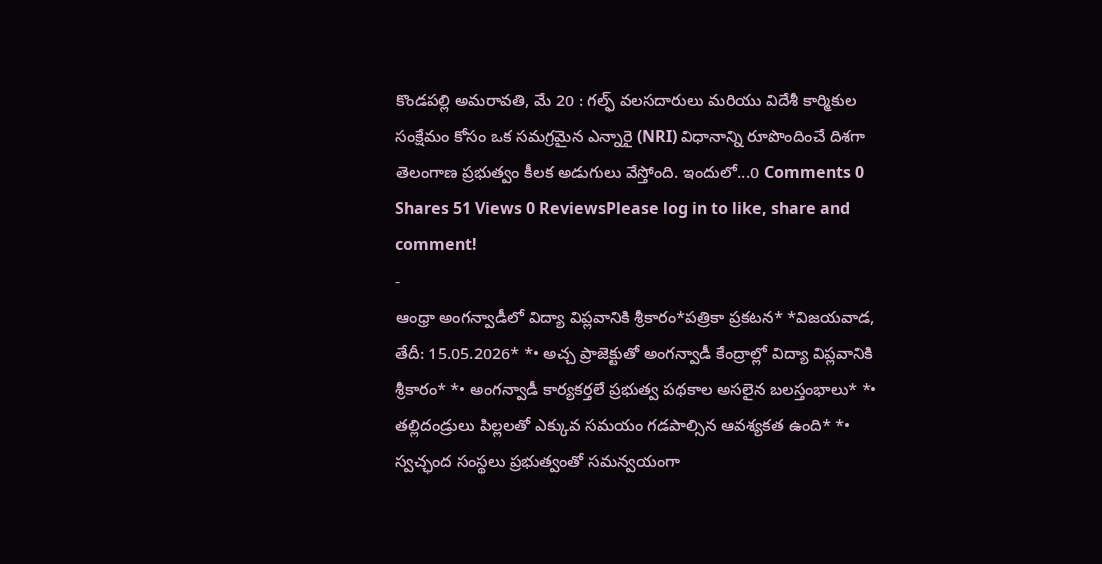కొండపల్లి అమరావతి, మే 20 : గల్ఫ్ వలసదారులు మరియు విదేశీ కార్మికుల సంక్షేమం కోసం ఒక సమగ్రమైన ఎన్నారై (NRI) విధానాన్ని రూపొందించే దిశగా తెలంగాణ ప్రభుత్వం కీలక అడుగులు వేస్తోంది. ఇందులో...0 Comments 0 Shares 51 Views 0 ReviewsPlease log in to like, share and comment!
-
ఆంధ్రా అంగన్వాడీలో విద్యా విప్లవానికి శ్రీకారం*పత్రికా ప్రకటన* *విజయవాడ, తేదీ: 15.05.2026* *• అచ్చ ప్రాజెక్టుతో అంగన్వాడీ కేంద్రాల్లో విద్యా విప్లవానికి శ్రీకారం* *• అంగన్వాడీ కార్యకర్తలే ప్రభుత్వ పథకాల అసలైన బలస్తంభాలు* *• తల్లిదండ్రులు పిల్లలతో ఎక్కువ సమయం గడపాల్సిన ఆవశ్యకత ఉంది* *• స్వచ్ఛంద సంస్థలు ప్రభుత్వంతో సమన్వయంగా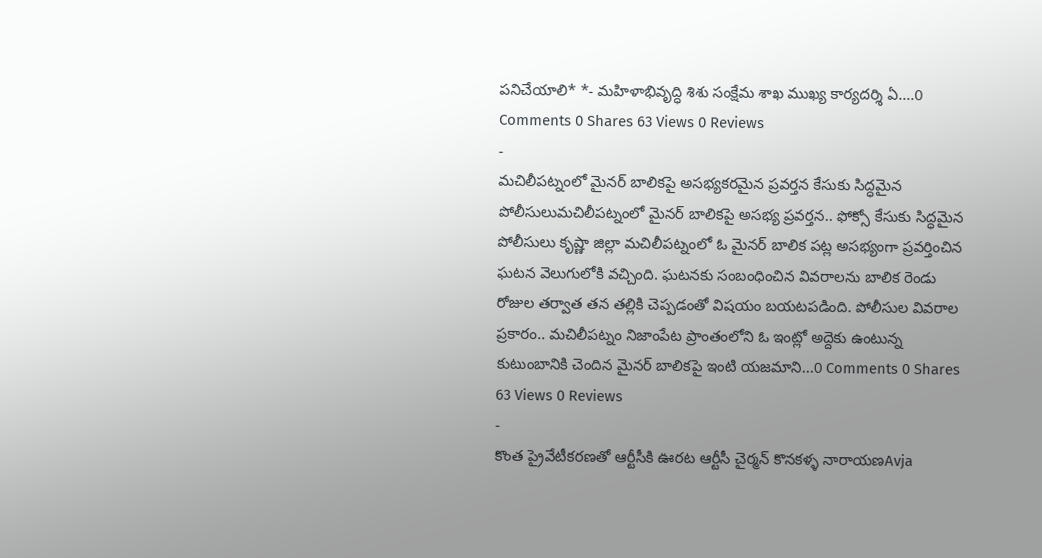పనిచేయాలి* *- మహిళాభివృద్ధి శిశు సంక్షేమ శాఖ ముఖ్య కార్యదర్శి ఏ....0 Comments 0 Shares 63 Views 0 Reviews
-
మచిలీపట్నంలో మైనర్ బాలికపై అసభ్యకరమైన ప్రవర్తన కేసుకు సిద్ధమైన పోలీసులుమచిలీపట్నంలో మైనర్ బాలికపై అసభ్య ప్రవర్తన.. ఫోక్సో కేసుకు సిద్ధమైన పోలీసులు కృష్ణా జిల్లా మచిలీపట్నంలో ఓ మైనర్ బాలిక పట్ల అసభ్యంగా ప్రవర్తించిన ఘటన వెలుగులోకి వచ్చింది. ఘటనకు సంబంధించిన వివరాలను బాలిక రెండు రోజుల తర్వాత తన తల్లికి చెప్పడంతో విషయం బయటపడింది. పోలీసుల వివరాల ప్రకారం.. మచిలీపట్నం నిజాంపేట ప్రాంతంలోని ఓ ఇంట్లో అద్దెకు ఉంటున్న కుటుంబానికి చెందిన మైనర్ బాలికపై ఇంటి యజమాని...0 Comments 0 Shares 63 Views 0 Reviews
-
కొంత ప్రైవేటీకరణతో ఆర్టీసీకి ఊరట ఆర్టీసీ చైర్మన్ కొనకళ్ళ నారాయణAvja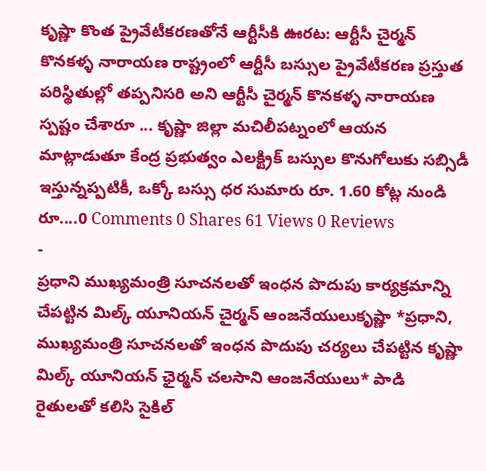కృష్ణా కొంత ప్రైవేటీకరణతోనే ఆర్టీసీకి ఊరట: ఆర్టీసీ చైర్మన్ కొనకళ్ళ నారాయణ రాష్ట్రంలో ఆర్టీసీ బస్సుల ప్రైవేటీకరణ ప్రస్తుత పరిస్థితుల్లో తప్పనిసరి అని ఆర్టీసీ చైర్మన్ కొనకళ్ళ నారాయణ స్పష్టం చేశారూ ... కృష్ణా జిల్లా మచిలీపట్నంలో ఆయన మాట్లాడుతూ కేంద్ర ప్రభుత్వం ఎలక్ట్రిక్ బస్సుల కొనుగోలుకు సబ్సిడీ ఇస్తున్నప్పటికీ, ఒక్కో బస్సు ధర సుమారు రూ. 1.60 కోట్ల నుండి రూ....0 Comments 0 Shares 61 Views 0 Reviews
-
ప్రధాని ముఖ్యమంత్రి సూచనలతో ఇంధన పొదుపు కార్యక్రమాన్ని చేపట్టిన మిల్క్ యూనియన్ చైర్మన్ ఆంజనేయులుకృష్ణా *ప్రధాని, ముఖ్యమంత్రి సూచనలతో ఇంధన పొదుపు చర్యలు చేపట్టిన కృష్ణా మిల్క్ యూనియన్ ఛైర్మన్ చలసాని ఆంజనేయులు* పాడి రైతులతో కలిసి సైకిల్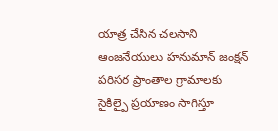యాత్ర చేసిన చలసాని ఆంజనేయులు హనుమాన్ జంక్షన్ పరిసర ప్రాంతాల గ్రామాలకు సైకిల్పై ప్రయాణం సాగిస్తూ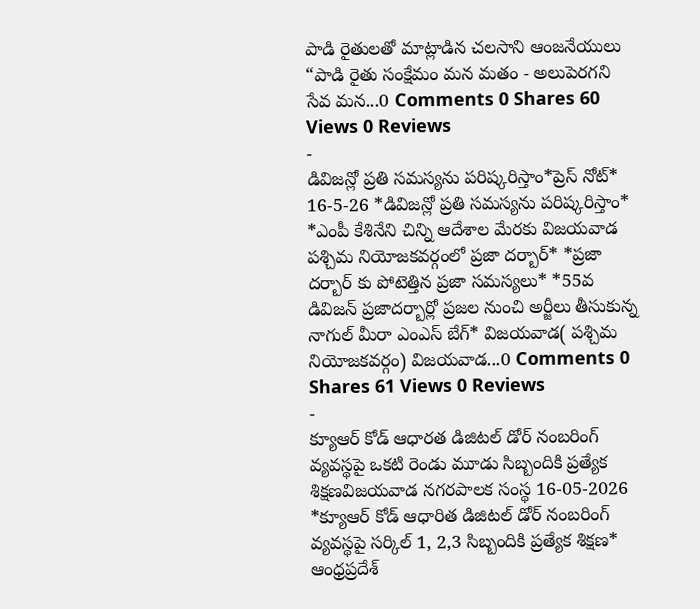పాడి రైతులతో మాట్లాడిన చలసాని ఆంజనేయులు “పాడి రైతు సంక్షేమం మన మతం - అలుపెరగని సేవ మన...0 Comments 0 Shares 60 Views 0 Reviews
-
డివిజన్లో ప్రతి సమస్యను పరిష్కరిస్తాం*ప్రెస్ నోట్* 16-5-26 *డివిజన్లో ప్రతి సమస్యను పరిష్కరిస్తాం* *ఎంపీ కేశినేని చిన్ని ఆదేశాల మేరకు విజయవాడ పశ్చిమ నియోజకవర్గంలో ప్రజా దర్బార్* *ప్రజా దర్బార్ కు పోటెత్తిన ప్రజా సమస్యలు* *55వ డివిజన్ ప్రజాదర్బార్లో ప్రజల నుంచి అర్జీలు తీసుకున్న నాగుల్ మీరా ఎంఎస్ బేగ్* విజయవాడ( పశ్చిమ నియోజకవర్గం) విజయవాడ...0 Comments 0 Shares 61 Views 0 Reviews
-
క్యూఆర్ కోడ్ ఆధారత డిజిటల్ డోర్ నంబరింగ్ వ్యవస్థపై ఒకటి రెండు మూడు సిబ్బందికి ప్రత్యేక శిక్షణవిజయవాడ నగరపాలక సంస్థ 16-05-2026 *క్యూఆర్ కోడ్ ఆధారిత డిజిటల్ డోర్ నంబరింగ్ వ్యవస్థపై సర్కిల్ 1, 2,3 సిబ్బందికి ప్రత్యేక శిక్షణ* ఆంధ్రప్రదేశ్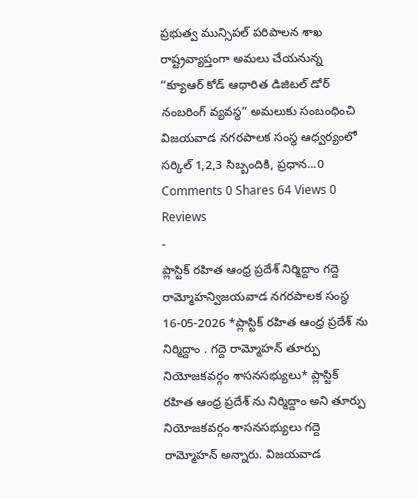ప్రభుత్వ మున్సిపల్ పరిపాలన శాఖ రాష్ట్రవ్యాప్తంగా అమలు చేయనున్న “క్యూఆర్ కోడ్ ఆధారిత డిజిటల్ డోర్ నంబరింగ్ వ్యవస్థ” అమలుకు సంబంధించి విజయవాడ నగరపాలక సంస్థ ఆధ్వర్యంలో సర్కిల్ 1,2,3 సిబ్బందికి, ప్రధాన...0 Comments 0 Shares 64 Views 0 Reviews
-
ప్లాస్టిక్ రహిత ఆంధ్ర ప్రదేశ్ నిర్మిద్దాం గద్దె రామ్మోహన్విజయవాడ నగరపాలక సంస్థ 16-05-2026 *ప్లాస్టిక్ రహిత ఆంధ్ర ప్రదేశ్ ను నిర్మిద్దాం . గద్దె రామ్మోహన్ తూర్పు నియోజకవర్గం శాసనసభ్యులు* ప్లాస్టిక్ రహిత ఆంధ్ర ప్రదేశ్ ను నిర్మిద్దాం అని తూర్పు నియోజకవర్గం శాసనసభ్యులు గద్దె రామ్మోహన్ అన్నారు. విజయవాడ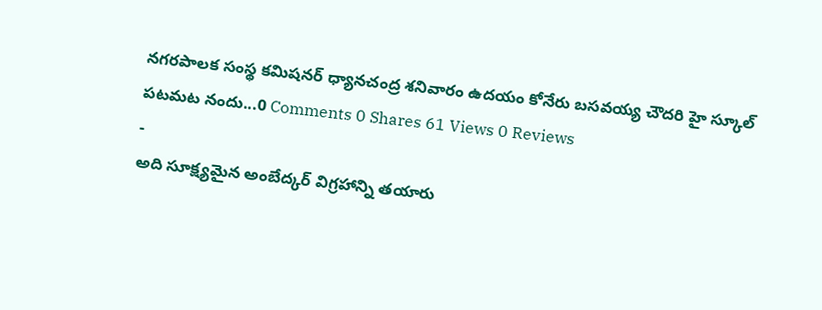నగరపాలక సంస్థ కమిషనర్ ధ్యానచంద్ర శనివారం ఉదయం కోనేరు బసవయ్య చౌదరి హై స్కూల్ పటమట నందు...0 Comments 0 Shares 61 Views 0 Reviews
-
అది సూక్ష్యమైన అంబేద్కర్ విగ్రహాన్ని తయారు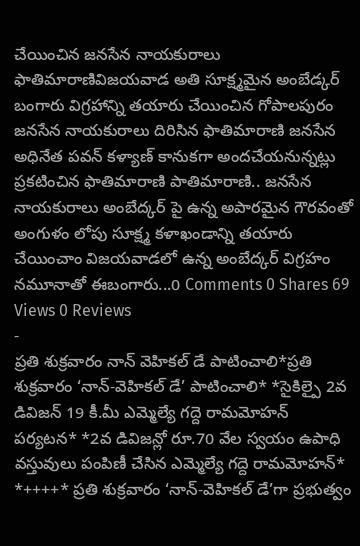చేయించిన జనసేన నాయకురాలు ఫాతిమారాణివిజయవాడ అతి సూక్ష్మమైన అంబేడ్కర్ బంగారు విగ్రహాన్ని తయారు చేయించిన గోపాలపురం జనసేన నాయకురాలు దిరిసిన ఫాతిమారాణి జనసేన అధినేత పవన్ కళ్యాణ్ కానుకగా అందచేయనున్నట్లు ప్రకటించిన ఫాతిమారాణి పాతిమారాణి.. జనసేన నాయకురాలు అంబేద్కర్ పై ఉన్న అపారమైన గౌరవంతో అంగుళం లోపు సూక్ష్మ కళాఖండాన్ని తయారు చేయించాం విజయవాడలో ఉన్న అంబేద్కర్ విగ్రహం నమూనాతో ఈబంగారు...0 Comments 0 Shares 69 Views 0 Reviews
-
ప్రతి శుక్రవారం నాన్ వెహికల్ డే పాటించాలి*ప్రతి శుక్రవారం ‘నాన్-వెహికల్ డే’ పాటించాలి* *సైకిల్పై 2వ డివిజన్ 19 కీ.మీ ఎమ్మెల్యే గద్దె రామమోహన్ పర్యటన* *2వ డివిజన్లో రూ.70 వేల స్వయం ఉపాధి వస్తువులు పంపిణీ చేసిన ఎమ్మెల్యే గద్దె రామమోహన్* *++++* ప్రతి శుక్రవారం ‘నాన్-వెహికల్ డే’గా ప్రభుత్వం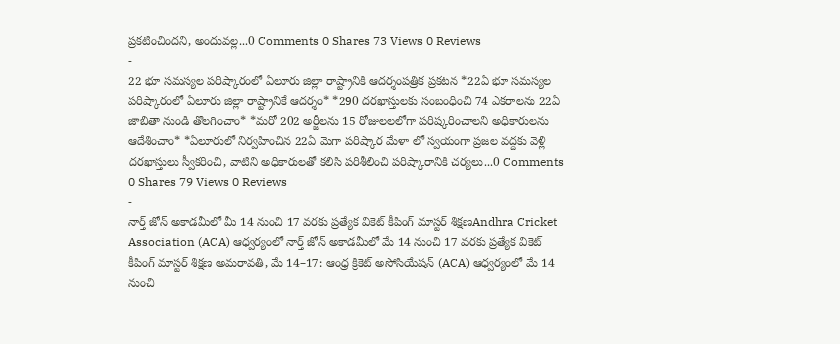ప్రకటించిందని, అందువల్ల...0 Comments 0 Shares 73 Views 0 Reviews
-
22 భూ సమస్యల పరిష్కారంలో ఏలూరు జిల్లా రాష్ట్రానికి ఆదర్శంపత్రిక ప్రకటన *22ఏ భూ సమస్యల పరిష్కారంలో ఏలూరు జిల్లా రాష్ట్రానికే ఆదర్శం* *290 దరఖాస్తులకు సంబంధించి 74 ఎకరాలను 22ఏ జాబితా నుండి తొలగించాం* *మరో 202 అర్జీలను 15 రోజులలలోగా పరిష్కరించాలని అధికారులను ఆదేశించాం* *ఏలూరులో నిర్వహించిన 22ఏ మెగా పరిష్కార మేళా లో స్వయంగా ప్రజల వద్దకు వెళ్లి దరఖాస్తులు స్వీకరించి, వాటిని అధికారులతో కలిసి పరిశీలించి పరిష్కారానికి చర్యలు...0 Comments 0 Shares 79 Views 0 Reviews
-
నార్త్ జోన్ అకాడమీలో మీ 14 నుంచి 17 వరకు ప్రత్యేక వికెట్ కీపింగ్ మాస్టర్ శిక్షణAndhra Cricket Association (ACA) ఆధ్వర్యంలో నార్త్ జోన్ అకాడమీలో మే 14 నుంచి 17 వరకు ప్రత్యేక వికెట్ కీపింగ్ మాస్టర్ శిక్షణ అమరావతి, మే 14–17: ఆంధ్ర క్రికెట్ అసోసియేషన్ (ACA) ఆధ్వర్యంలో మే 14 నుంచి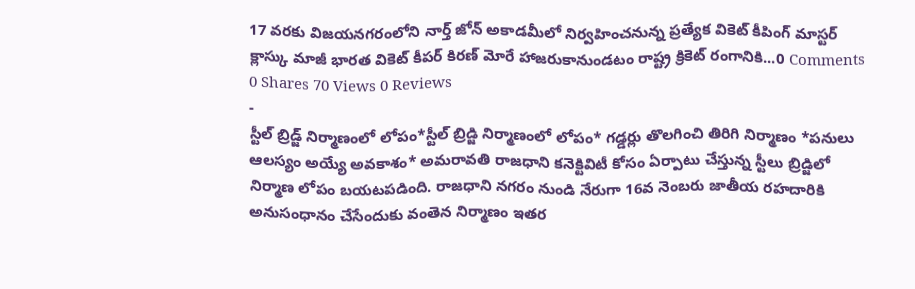17 వరకు విజయనగరంలోని నార్త్ జోన్ అకాడమీలో నిర్వహించనున్న ప్రత్యేక వికెట్ కీపింగ్ మాస్టర్ క్లాస్కు మాజీ భారత వికెట్ కీపర్ కిరణ్ మోరే హాజరుకానుండటం రాష్ట్ర క్రికెట్ రంగానికి...0 Comments 0 Shares 70 Views 0 Reviews
-
స్టీల్ బ్రిడ్జ్ నిర్మాణంలో లోపం*స్టీల్ బ్రిడ్జి నిర్మాణంలో లోపం* గడ్డర్లు తొలగించి తిరిగి నిర్మాణం *పనులు ఆలస్యం అయ్యే అవకాశం* అమరావతి రాజధాని కనెక్టివిటీ కోసం ఏర్పాటు చేస్తున్న స్టీలు బ్రిడ్జిలో నిర్మాణ లోపం బయటపడింది. రాజధాని నగరం నుండి నేరుగా 16వ నెంబరు జాతీయ రహదారికి అనుసంధానం చేసేందుకు వంతెన నిర్మాణం ఇతర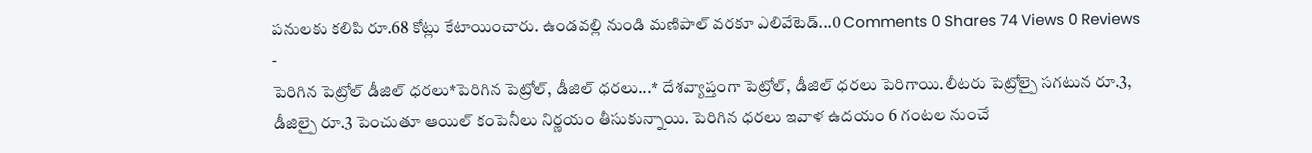పనులకు కలిపి రూ.68 కోట్లు కేటాయించారు. ఉండవల్లి నుండి మణిపాల్ వరకూ ఎలివేటెడ్...0 Comments 0 Shares 74 Views 0 Reviews
-
పెరిగిన పెట్రోల్ డీజిల్ ధరలు*పెరిగిన పెట్రోల్, డీజిల్ ధరలు...* దేశవ్యాప్తంగా పెట్రోల్, డీజిల్ ధరలు పెరిగాయి.లీటరు పెట్రోల్పై సగటున రూ.3, డీజిల్పై రూ.3 పెంచుతూ ఆయిల్ కంపెనీలు నిర్ణయం తీసుకున్నాయి. పెరిగిన ధరలు ఇవాళ ఉదయం 6 గంటల నుంచే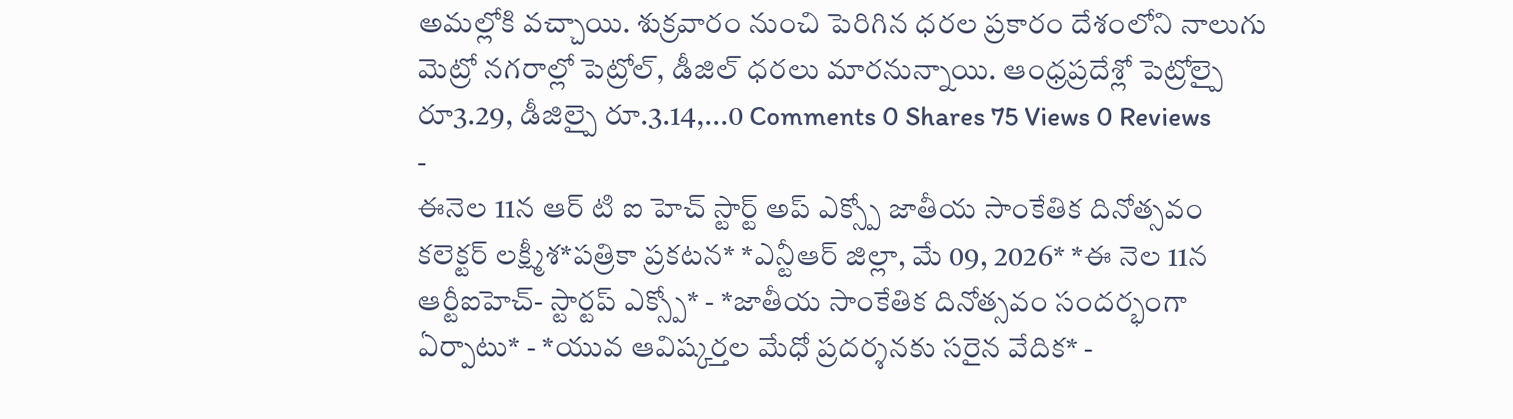అమల్లోకి వచ్చాయి. శుక్రవారం నుంచి పెరిగిన ధరల ప్రకారం దేశంలోని నాలుగు మెట్రో నగరాల్లో పెట్రోల్, డీజిల్ ధరలు మారనున్నాయి. ఆంధ్రప్రదేశ్లో పెట్రోల్పై రూ3.29, డీజిల్పై రూ.3.14,...0 Comments 0 Shares 75 Views 0 Reviews
-
ఈనెల 11న ఆర్ టి ఐ హెచ్ స్టార్ట్ అప్ ఎక్స్పో జాతీయ సాంకేతిక దినోత్సవం కలెక్టర్ లక్ష్మీశ*పత్రికా ప్రకటన* *ఎన్టీఆర్ జిల్లా, మే 09, 2026* *ఈ నెల 11న ఆర్టీఐహెచ్- స్టార్టప్ ఎక్స్పో* - *జాతీయ సాంకేతిక దినోత్సవం సందర్భంగా ఏర్పాటు* - *యువ ఆవిష్కర్తల మేధో ప్రదర్శనకు సరైన వేదిక* -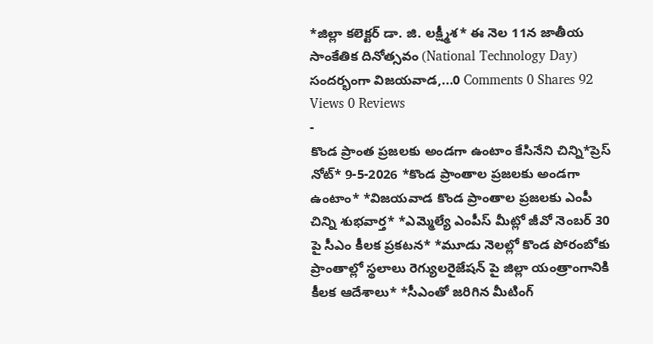*జిల్లా కలెక్టర్ డా. జి. లక్ష్మీశ* ఈ నెల 11న జాతీయ సాంకేతిక దినోత్సవం (National Technology Day) సందర్భంగా విజయవాడ,...0 Comments 0 Shares 92 Views 0 Reviews
-
కొండ ప్రాంత ప్రజలకు అండగా ఉంటాం కేసినేని చిన్ని*ప్రెస్ నోట్* 9-5-2026 *కొండ ప్రాంతాల ప్రజలకు అండగా ఉంటాం* *విజయవాడ కొండ ప్రాంతాల ప్రజలకు ఎంపీ చిన్ని శుభవార్త* *ఎమ్మెల్యే ఎంపీస్ మీట్లో జీవో నెంబర్ 30 పై సీఎం కీలక ప్రకటన* *మూడు నెలల్లో కొండ పోరంబోకు ప్రాంతాల్లో స్థలాలు రెగ్యులరైజేషన్ పై జిల్లా యంత్రాంగానికి కీలక ఆదేశాలు* *సీఎంతో జరిగిన మీటింగ్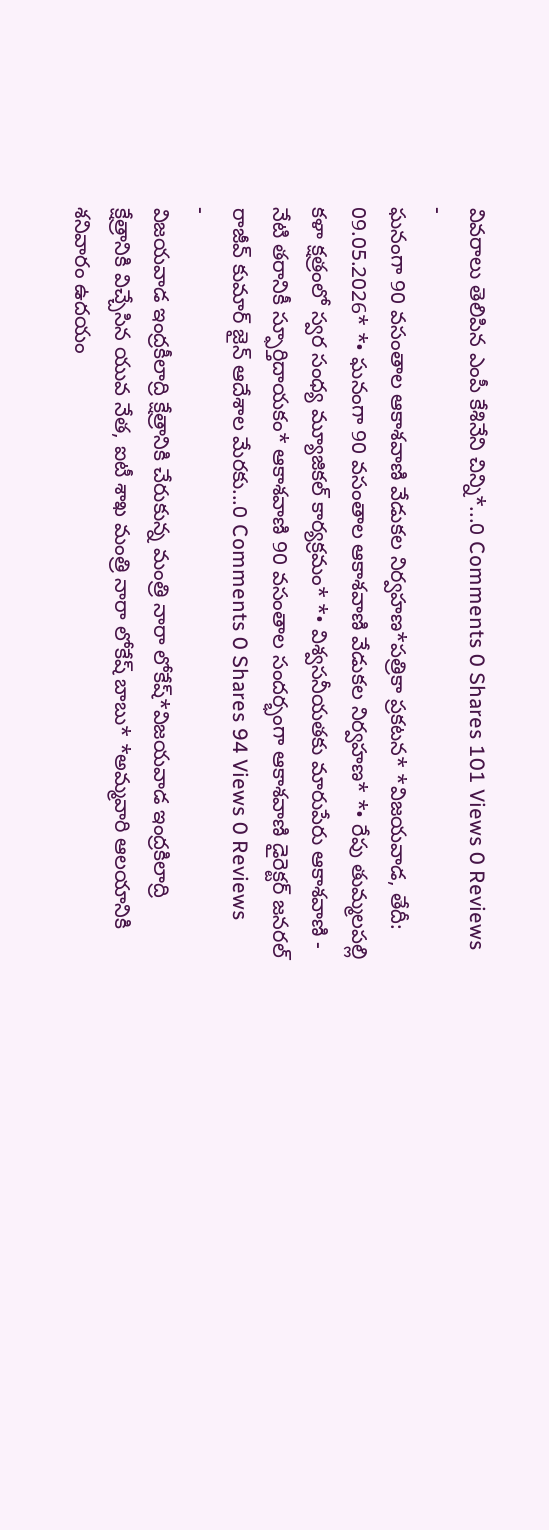వివరాలు తెలిపిన ఎంపీ కేశినేని చిన్ని*...0 Comments 0 Shares 101 Views 0 Reviews
-
ఘనంగా 90 వసంతాల ఆకాశవాణి వేడుకల నిర్వహణ*పత్రికా ప్రకటన* *విజయవాడ, తేదీ: 09.05.2026* *• ఘనంగా 90 వసంతాల ఆకాశవాణి వేడుకల నిర్వహణ* *• రేపు తుమ్మలపల్లి కళా క్షత్రంలో స్వర సంధ్య మ్యూజికల్ కార్యక్రమం* *• విశ్వసనీయతకు మారుపేరు ఆకాశవాణి - నేటి తరానికీ స్ఫూర్తిదాయకం* ఆకాశవాణి 90 వసంతాల సందర్భంగా ఆకాశవాణి డైరెక్టర్ జనరల్ రాజీవ్ కుమార్ జైన్ ఆదేశాల మేరకు...0 Comments 0 Shares 94 Views 0 Reviews
-
విజయవాడ ఇంద్రకీలాద్రి క్షేత్రానికి చేరుకున్న మంత్రి నారా లోకేష్*విజయవాడ ఇంద్రకిలాద్రి క్షేత్రానికి విచ్చేసిన యువ నేత, ఐటీ శాఖ మంత్రి నారా లోకేష్ బాబు* *అమ్మవారి ఆలయానికి శనివారం ఉదయం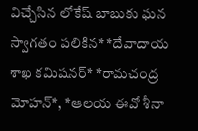విచ్చేసిన లోకేష్ బాబుకు ఘన స్వాగతం పలికిన* *దేవాదాయ శాఖ కమిషనర్* *రామచంద్ర మోహన్*, *ఆలయ ఈవో శీనా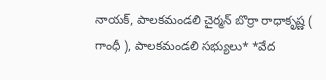నాయక్, పాలకమండలి చైర్మన్ బొర్రా రాధాకృష్ణ ( గాంధీ ), పాలకమండలి సభ్యులు* *వేద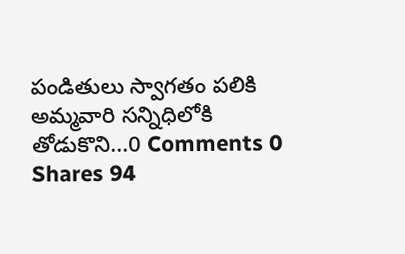పండితులు స్వాగతం పలికి అమ్మవారి సన్నిధిలోకి తోడుకొని...0 Comments 0 Shares 94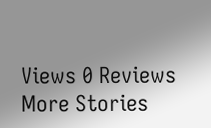Views 0 Reviews
More Stories